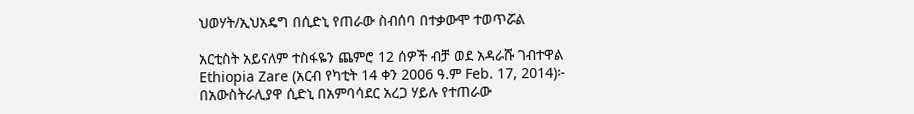ህወሃት/ኢህአዴግ በሲድኒ የጠራው ስብሰባ በተቃውሞ ተወጥሯል

አርቲስት አይናለም ተስፋዬን ጨምሮ 12 ሰዎች ብቻ ወደ አዳራሹ ገብተዋል
Ethiopia Zare (አርብ የካቲት 14 ቀን 2006 ዓ.ም Feb. 17, 2014)፦ በአውስትራሊያዋ ሲድኒ በአምባሳደር አረጋ ሃይሉ የተጠራው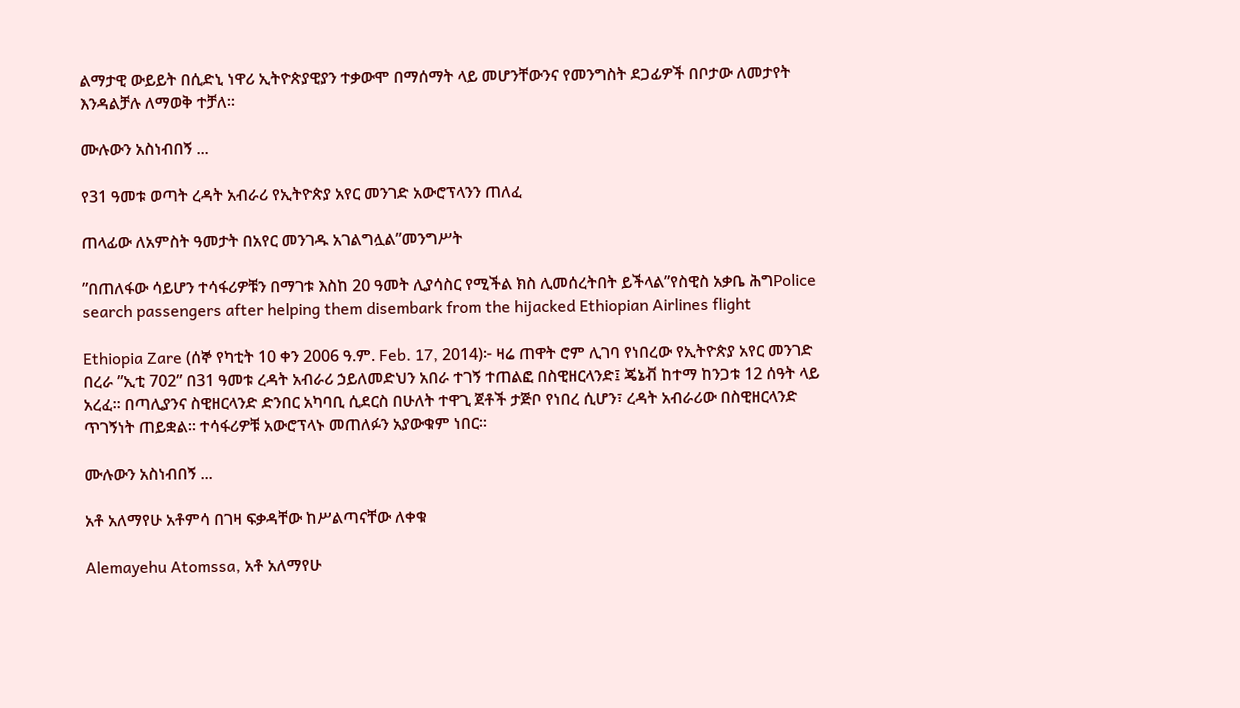ልማታዊ ውይይት በሲድኒ ነዋሪ ኢትዮጵያዊያን ተቃውሞ በማሰማት ላይ መሆንቸውንና የመንግስት ደጋፊዎች በቦታው ለመታየት እንዳልቻሉ ለማወቅ ተቻለ።

ሙሉውን አስነብበኝ ...

የ31 ዓመቱ ወጣት ረዳት አብራሪ የኢትዮጵያ አየር መንገድ አውሮፕላንን ጠለፈ

ጠላፊው ለአምስት ዓመታት በአየር መንገዱ አገልግሏል”መንግሥት

”በጠለፋው ሳይሆን ተሳፋሪዎቹን በማገቱ እስከ 20 ዓመት ሊያሳስር የሚችል ክስ ሊመሰረትበት ይችላል”የስዊስ አቃቤ ሕግPolice search passengers after helping them disembark from the hijacked Ethiopian Airlines flight

Ethiopia Zare (ሰኞ የካቲት 10 ቀን 2006 ዓ.ም. Feb. 17, 2014)፦ ዛሬ ጠዋት ሮም ሊገባ የነበረው የኢትዮጵያ አየር መንገድ በረራ ”ኢቲ 702” በ31 ዓመቱ ረዳት አብራሪ ኃይለመድህን አበራ ተገኝ ተጠልፎ በስዊዘርላንድ፤ ጄኔቭ ከተማ ከንጋቱ 12 ሰዓት ላይ አረፈ። በጣሊያንና ስዊዘርላንድ ድንበር አካባቢ ሲደርስ በሁለት ተዋጊ ጀቶች ታጅቦ የነበረ ሲሆን፣ ረዳት አብራሪው በስዊዘርላንድ ጥገኝነት ጠይቋል። ተሳፋሪዎቹ አውሮፕላኑ መጠለፉን አያውቁም ነበር።

ሙሉውን አስነብበኝ ...

አቶ አለማየሁ አቶምሳ በገዛ ፍቃዳቸው ከሥልጣናቸው ለቀቁ

Alemayehu Atomssa, አቶ አለማየሁ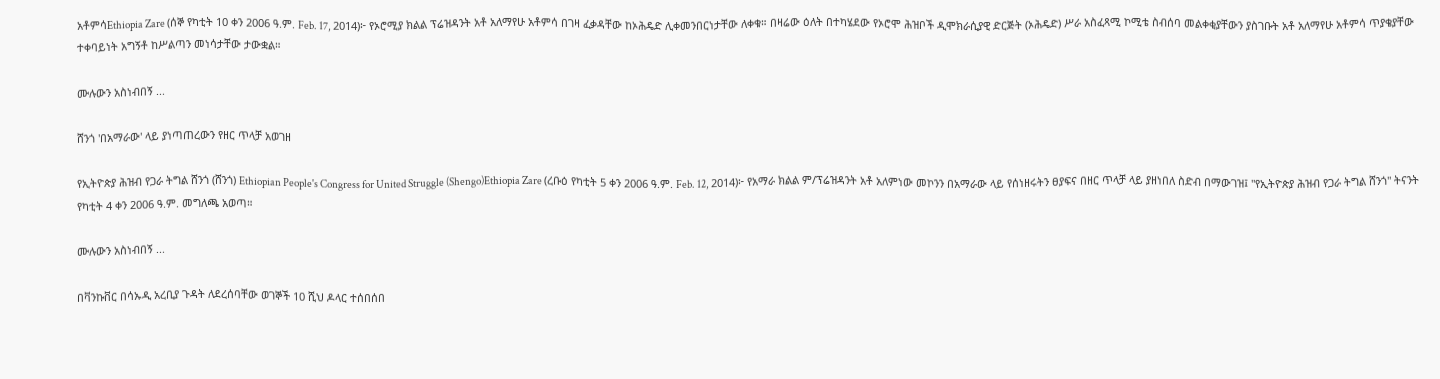አቶምሳEthiopia Zare (ሰኞ የካቲት 10 ቀን 2006 ዓ.ም. Feb. 17, 2014)፦ የኦሮሚያ ክልል ፕሬዝዳንት አቶ አለማየሁ አቶምሳ በገዛ ፈቃዳቸው ከኦሕዴድ ሊቀመንበርነታቸው ለቀቁ። በዛሬው ዕለት በተካሄደው የኦሮሞ ሕዝቦች ዲሞክራሲያዊ ድርጅት (ኦሕዴድ) ሥራ አስፈጻሚ ኮሚቴ ስብሰባ መልቀቂያቸውን ያስገቡት አቶ አለማየሁ አቶምሳ ጥያቄያቸው ተቀባይነት አግኝቶ ከሥልጣን መነሳታቸው ታውቋል።

ሙሉውን አስነብበኝ ...

ሸንጎ 'በአማራው' ላይ ያነጣጠረውን የዘር ጥላቻ አወገዘ

የኢትዮጵያ ሕዝብ የጋራ ትግል ሸንጎ (ሸንጎ) Ethiopian People's Congress for United Struggle (Shengo)Ethiopia Zare (ረቡዕ የካቲት 5 ቀን 2006 ዓ.ም. Feb. 12, 2014)፦ የአማራ ክልል ም/ፕሬዝዳንት አቶ አለምነው መኮንን በአማራው ላይ የሰነዘሩትን ፀያፍና በዘር ጥላቻ ላይ ያዘነበለ ስድብ በማውገዝ፤ "የኢትዮጵያ ሕዝብ የጋራ ትግል ሸንጎ" ትናንት የካቲት 4 ቀን 2006 ዓ.ም. መግለጫ አወጣ።

ሙሉውን አስነብበኝ ...

በቫንኩቨር በሳኡዲ አረቢያ ጉዳት ለደረሰባቸው ወገኞች 10 ሺህ ዶላር ተሰበሰበ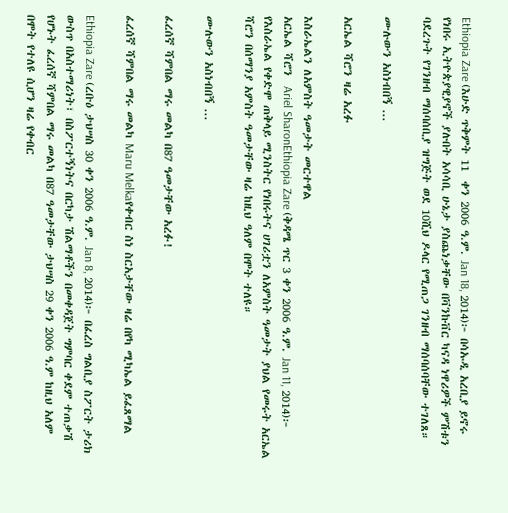Ethiopia Zare (እሁድ ጥቅምት 11  ቀን 2006 ዓ.ም. Jan 18, 2014)፦ በሳኡዲ አረቢያ ይኖሩ የነበሩ ኢትዮጵያዊያኖች ያሉበት አሳሳቢ ሁኔታ ያስጨነቃቸው በቫንኩቨር ካናዳ ነዋሪዎች ምሽቱን ባደረጉት የገንዘብ ማሰባሰቢያ ዝግጅት ወደ 10ሺህ ዶላር የሚጠጋ ገንዘብ ማሰባሰባቸው ተገለጸ።

ሙሉውን አስነብበኝ ...

አርኤል ሻሮን ዛሬ አረፉ

እስራኤልን ለአምስት ዓመታት መርተዋል
አርኤል ሻሮን  Ariel SharonEthiopia Zare (ቅዳሜ ጥር 3 ቀን 2006 ዓ.ም. Jan 11, 2014)፦ የእስራኤል የቀድሞ ጠቅላይ ሚንስትር የነበሩትና ሀገሪቷን ለአምስት ዓመታት ያህል የመሩት አርኤል ሻሮን በሰማንያ አምስት ዓመታቸው ዛሬ ከዚህ ዓለም በሞት ተለዩ።

ሙሉውን አስነብበኝ ...

ፈረሰኛ ሻምበል ማሩ መልካ በ87 ዓመታቸው አረፉ!

ፈረሰኛ ሻምበል ማሩ መልካ Maru Melkaየቀብር ስነ ስርአታቸው ዛሬ በየካ ሚካኤል ይፈጸማል

Ethiopia Zare (ረቡዕ ታህሣስ 30 ቀን 2006 ዓ.ም. Jan 8, 2014)፦ በፈረስ ግልቢያ ስፖርት ታሪክ ውስጥ በአስተማሪነት፣ በስፖርተኝነትና በርካታ ሽልማቶችን በመቀዳጀት ግምባር ቀደም ተጠቃሽ የሆኑት ፈረሰኛ ሻምበል ማሩ መልካ በ87 ዓመታቸው ታህሣስ 29 ቀን 2006 ዓ.ም ከዚህ አለም በሞት የተለዩ ሲሆን ዛሬ የቀብር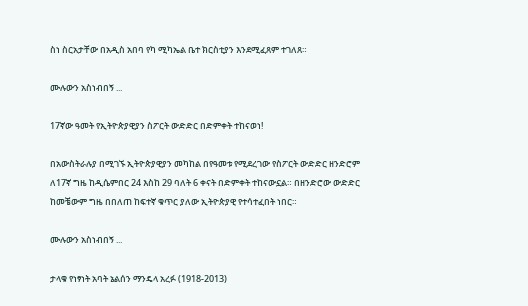ስነ ስርአታቸው በአዲስ አበባ የካ ሚካኤል ቤተ ክርስቲያን እንደሚፈጸም ተገለጸ።

ሙሉውን አስነብበኝ ...

17ኛው ዓመት የኢትዮጵያዊያን ስፖርት ውድድር በድምቀት ተከናወነ!

በአውስትራሉያ በሚገኙ ኢትዮጵያዊያን መካከል በየዓመቱ የሚደረገው የስፖርት ውድድር ዘንድሮም ለ17ኛ ግዜ ከዲሴምበር 24 እስከ 29 ባለት 6 ቀናት በድምቀት ተከናውኗል። በዘንድሮው ውድድር ከመቼውም ግዜ በበለጠ ከፍተኛ ቁጥር ያለው ኢትዮጵያዊ የተሳተፈበት ነበር።

ሙሉውን አስነብበኝ ...

ታላቁ የነፃነት አባት ኔልሰን ማንዴላ አረፉ (1918-2013)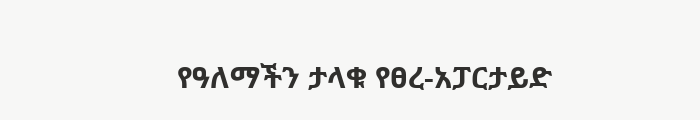የዓለማችን ታላቁ የፀረ-አፓርታይድ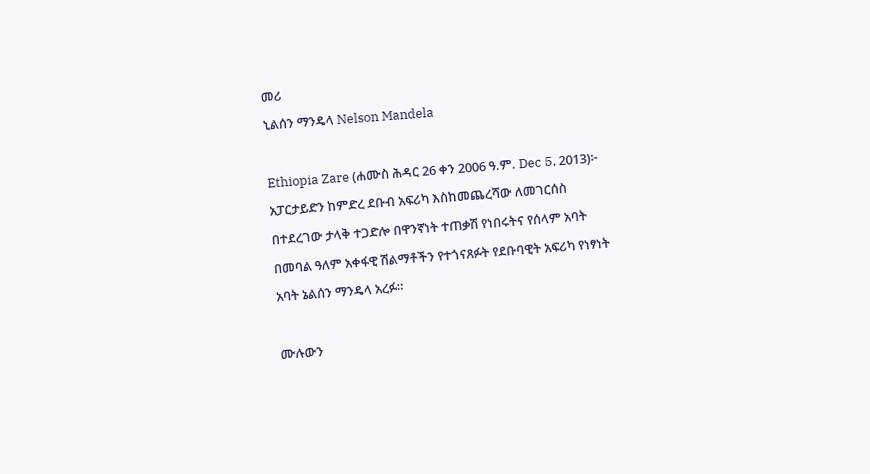መሪ
ኒልሰን ማንዴላ Nelson Mandela

Ethiopia Zare (ሐሙስ ሕዳር 26 ቀን 2006 ዓ.ም. Dec 5, 2013)፦ አፓርታይድን ከምድረ ደቡብ አፍሪካ እስከመጨረሻው ለመገርሰስ በተደረገው ታላቅ ተጋድሎ በዋንኛነት ተጠቃሽ የነበሩትና የሰላም አባት በመባል ዓለም አቀፋዊ ሽልማቶችን የተጎናጸፉት የደቡባዊት አፍሪካ የነፃነት አባት ኔልሰን ማንዴላ አረፉ።

ሙሉውን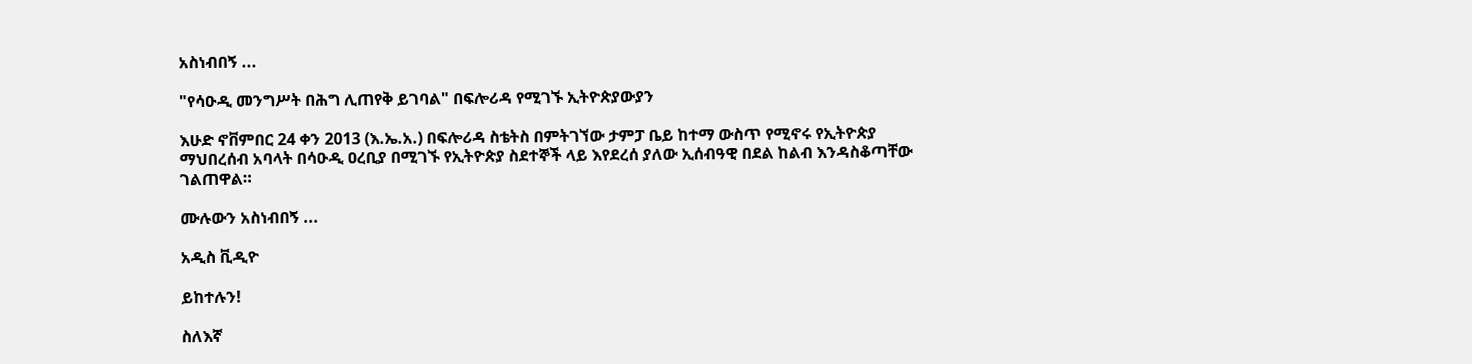አስነብበኝ ...

"የሳዑዲ መንግሥት በሕግ ሊጠየቅ ይገባል" በፍሎሪዳ የሚገኙ ኢትዮጵያውያን

እሁድ ኖቨምበር 24 ቀን 2013 (እ.ኤ.አ.) በፍሎሪዳ ስቴትስ በምትገኘው ታምፓ ቤይ ከተማ ውስጥ የሚኖሩ የኢትዮጵያ ማህበረሰብ አባላት በሳዑዲ ዐረቢያ በሚገኙ የኢትዮጵያ ስደተኞች ላይ እየደረሰ ያለው ኢሰብዓዊ በደል ከልብ እንዳስቆጣቸው ገልጠዋል።

ሙሉውን አስነብበኝ ...

አዲስ ቪዲዮ

ይከተሉን!

ስለእኛ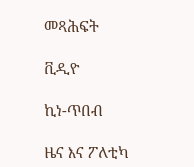መጻሕፍት

ቪዲዮ

ኪነ-ጥበብ

ዜና እና ፖለቲካ